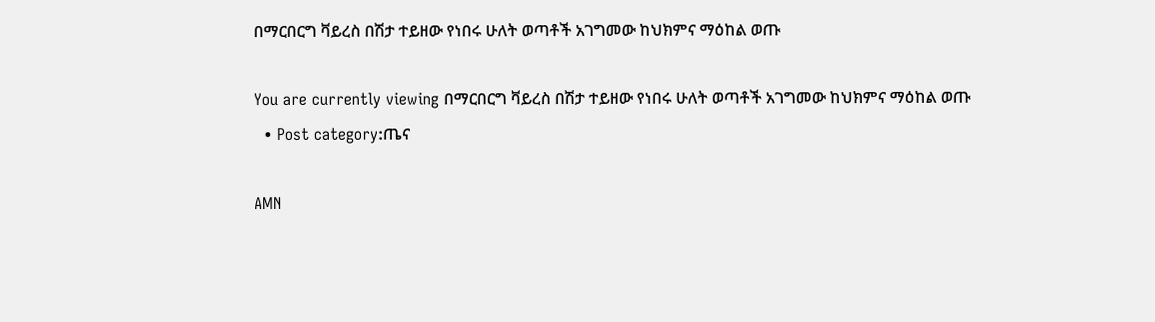በማርበርግ ቫይረስ በሽታ ተይዘው የነበሩ ሁለት ወጣቶች አገግመው ከህክምና ማዕከል ወጡ

You are currently viewing በማርበርግ ቫይረስ በሽታ ተይዘው የነበሩ ሁለት ወጣቶች አገግመው ከህክምና ማዕከል ወጡ
  • Post category:ጤና

AMN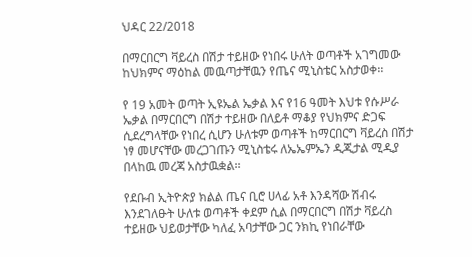ህዳር 22/2018

በማርበርግ ቫይረስ በሽታ ተይዘው የነበሩ ሁለት ወጣቶች አገግመው ከህክምና ማዕከል መዉጣታቸዉን የጤና ሚኒስቴር አስታወቀ፡፡

የ 19 አመት ወጣት ኢዩኤል ኤቃል እና የ16 ዓመት እህቱ የሱሥራ ኤቃል በማርበርግ በሽታ ተይዘው በለይቶ ማቆያ የህክምና ድጋፍ ሲደረግላቸው የነበረ ሲሆን ሁለቱም ወጣቶች ከማርበርግ ቫይረስ በሽታ ነፃ መሆናቸው መረጋገጡን ሚኒስቴሩ ለኤኤምኤን ዲጂታል ሚዲያ በላከዉ መረጃ አስታዉቋል፡፡

የደቡብ ኢትዮጵያ ክልል ጤና ቢሮ ሀላፊ አቶ እንዳሻው ሽብሩ እንደገለፁት ሁለቱ ወጣቶች ቀደም ሲል በማርበርግ በሽታ ቫይረስ ተይዘው ህይወታቸው ካለፈ አባታቸው ጋር ንክኪ የነበራቸው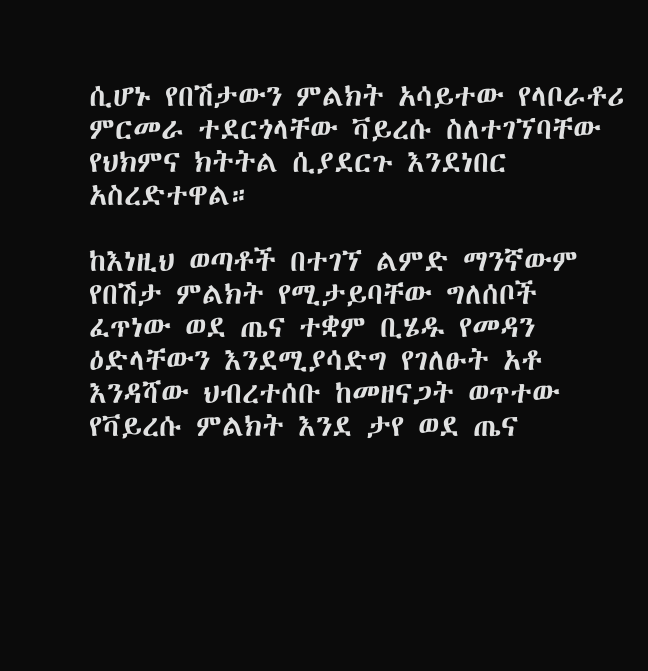ሲሆኑ የበሽታውን ምልክት አሳይተው የላቦራቶሪ ምርመራ ተደርጎላቸው ቫይረሱ ስለተገኘባቸው የህክምና ክትትል ሲያደርጉ እንደነበር አስረድተዋል።

ከእነዚህ ወጣቶች በተገኘ ልምድ ማንኛውም የበሽታ ምልክት የሚታይባቸው ግለሰቦች ፈጥነው ወደ ጤና ተቋም ቢሄዱ የመዳን ዕድላቸውን እንደሚያሳድግ የገለፁት አቶ እንዳሻው ህብረተሰቡ ከመዘናጋት ወጥተው የቫይረሱ ምልክት እንደ ታየ ወደ ጤና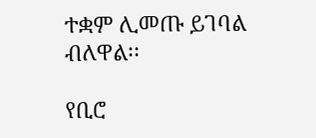ተቋም ሊመጡ ይገባል ብለዋል፡፡

የቢሮ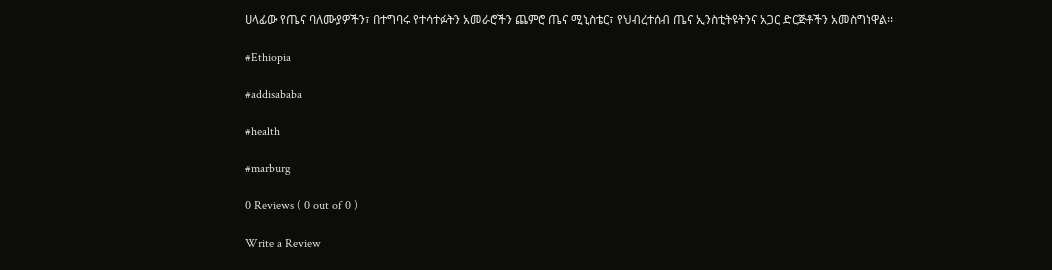ሀላፊው የጤና ባለሙያዎችን፣ በተግባሩ የተሳተፉትን አመራሮችን ጨምሮ ጤና ሚኒስቴር፣ የህብረተሰብ ጤና ኢንስቲትዩትንና አጋር ድርጅቶችን አመስግነዋል፡፡

#Ethiopia

#addisababa

#health

#marburg

0 Reviews ( 0 out of 0 )

Write a Review